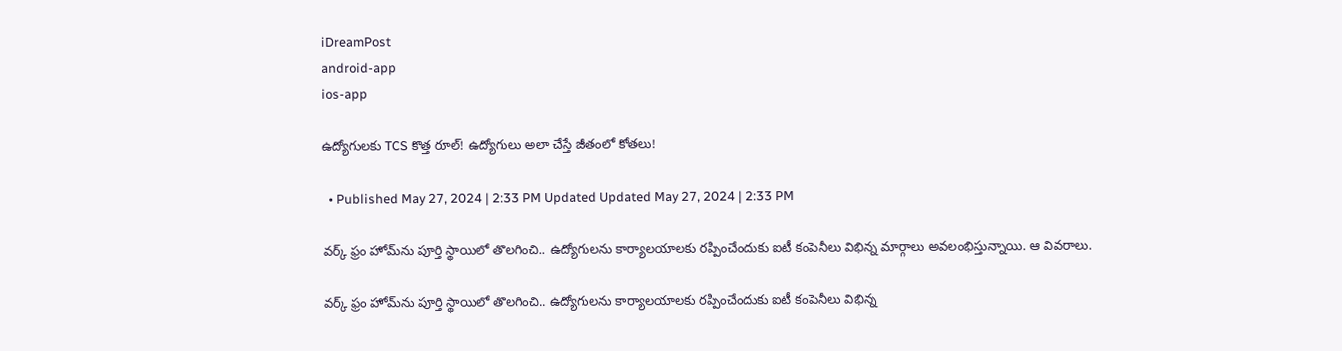iDreamPost
android-app
ios-app

ఉద్యోగులకు TCS కొత్త రూల్! ఉద్యోగులు అలా చేస్తే జీతంలో కోతలు!

  • Published May 27, 2024 | 2:33 PM Updated Updated May 27, 2024 | 2:33 PM

వర్క్‌ ఫ్రం హోమ్‌ను పూర్తి స్థాయిలో తొలగించి.. ఉద్యోగులను కార్యాలయాలకు రప్పించేందుకు ఐటీ కంపెనీలు విభిన్న మార్గాలు అవలంభిస్తున్నాయి. ఆ వివరాలు.

వర్క్‌ ఫ్రం హోమ్‌ను పూర్తి స్థాయిలో తొలగించి.. ఉద్యోగులను కార్యాలయాలకు రప్పించేందుకు ఐటీ కంపెనీలు విభిన్న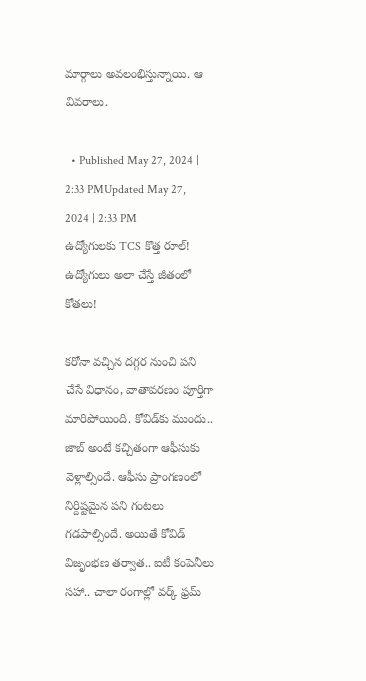మార్గాలు అవలంభిస్తున్నాయి. ఆ వివరాలు.

  • Published May 27, 2024 | 2:33 PMUpdated May 27, 2024 | 2:33 PM
ఉద్యోగులకు TCS కొత్త రూల్! ఉద్యోగులు అలా చేస్తే జీతంలో కోతలు!

కరోనా వచ్చిన దగ్గర నుంచి పని చేసే విధానం, వాతావరణం పూర్తిగా మారిపోయింది. కోవిడ్‌కు ముందు.. జాబ్‌ అంటే కచ్చితంగా ఆఫీసుకు వెళ్లాల్సిందే. ఆఫీసు ప్రాంగణంలో నిర్దిష్టమైన పని గంటలు గడపాల్సిందే. అయితే కోవిడ్‌ విజృంభణ తర్వాత.. ఐటీ కంపెనీలు సహా.. చాలా రంగాల్లో వర్క్‌ ఫ్రమ్‌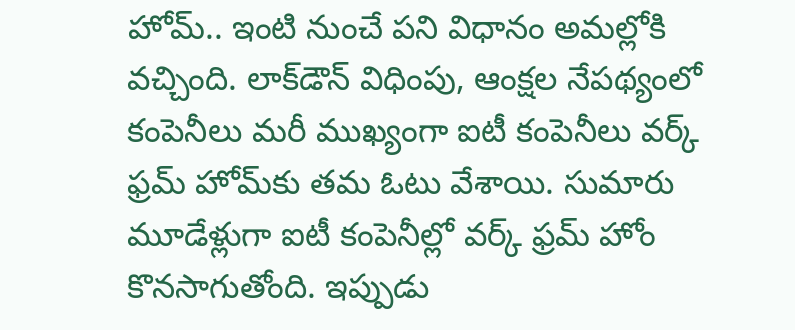హోమ్‌.. ఇంటి నుంచే పని విధానం అమల్లోకి వచ్చింది. లాక్‌డౌన్‌ విధింపు, ఆంక్షల నేపథ్యంలో కంపెనీలు మరీ ముఖ్యంగా ఐటీ కంపెనీలు వర్క్‌ ఫ్రమ్‌ హోమ్‌కు తమ ఓటు వేశాయి. సుమారు మూడేళ్లుగా ఐటీ కంపెనీల్లో వర్క్‌ ఫ్రమ్‌ హోం కొనసాగుతోంది. ఇప్పుడు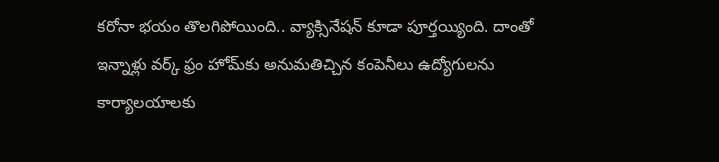కరోనా భయం తొలగిపోయింది.. వ్యాక్సినేషన్‌ కూడా పూర్తయ్యింది. దాంతో ఇన్నాళ్లు వర్క్‌ ఫ్రం హోమ్‌కు అనుమతిచ్చిన కంపెనీలు ఉద్యోగులను కార్యాలయాలకు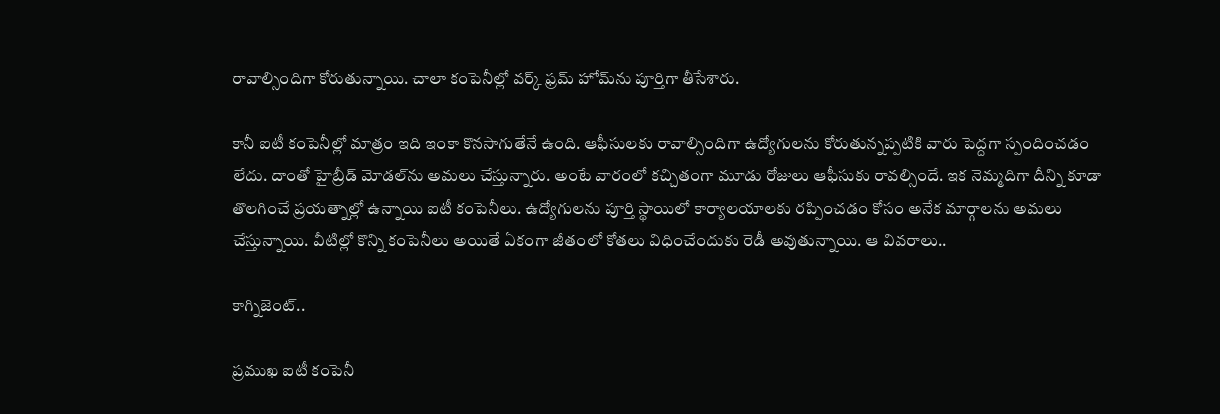రావాల్సిందిగా కోరుతున్నాయి. చాలా కంపెనీల్లో వర్క్‌ ఫ్రమ్‌ హోమ్‌ను పూర్తిగా తీసేశారు.

కానీ ఐటీ కంపెనీల్లో మాత్రం ఇది ఇంకా కొనసాగుతేనే ఉంది. ఆఫీసులకు రావాల్సిందిగా ఉద్యోగులను కోరుతున్నప్పటికి వారు పెద్దగా స్పందించడం లేదు. దాంతో హైబ్రీడ్‌ మోడల్‌ను అమలు చేస్తున్నారు. అంటే వారంలో కచ్చితంగా మూడు రోజులు ఆఫీసుకు రావల్సిందే. ఇక నెమ్మదిగా దీన్ని కూడా తొలగించే ప్రయత్నాల్లో ఉన్నాయి ఐటీ కంపెనీలు. ఉద్యోగులను పూర్తి స్థాయిలో కార్యాలయాలకు రప్పించడం కోసం అనేక మార్గాలను అమలు చేస్తున్నాయి. వీటిల్లో కొన్ని కంపెనీలు అయితే ఏకంగా జీతంలో కోతలు విధించేందుకు రెడీ అవుతున్నాయి. ఆ వివరాలు..

కాగ్నిజెంట్‌..

ప్రముఖ ఐటీ కంపెనీ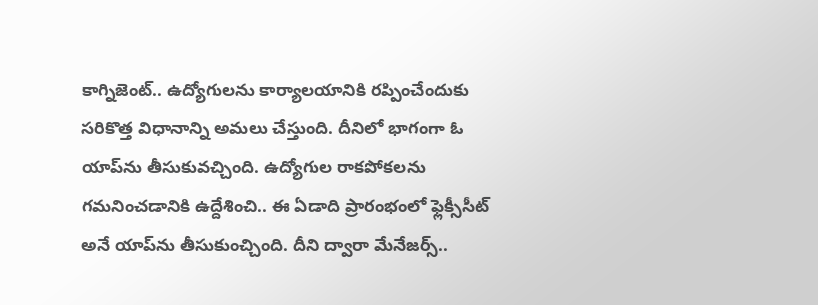కాగ్నిజెంట్‌.. ఉద్యోగులను కార్యాలయానికి రప్పించేందుకు సరికొత్త విధానాన్ని అమలు చేస్తుంది. దీనిలో భాగంగా ఓ యాప్‌ను తీసుకువచ్చింది. ఉద్యోగుల రాకపోకలను గమనించడానికి ఉద్దేశించి.. ఈ ఏడాది ప్రారంభంలో ఫ్లెక్సీసీట్‌ అనే యాప్‌ను తీసుకుంచ్చింది. దీని ద్వారా మేనేజర్స్‌..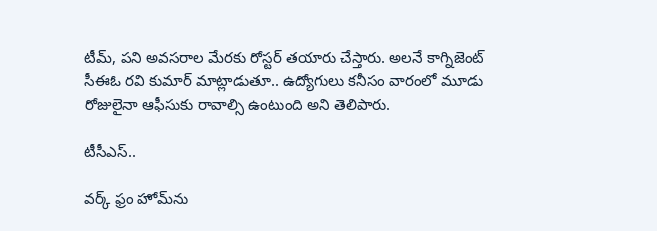టీమ్‌, పని అవసరాల మేరకు రోస్టర్‌ తయారు చేస్తారు. అలనే కాగ్నిజెంట్‌ సీఈఓ రవి కుమార్‌ మాట్లాడుతూ.. ఉద్యోగులు కనీసం వారంలో మూడు రోజులైనా ఆఫీసుకు రావాల్సి ఉంటుంది అని తెలిపారు.

టీసీఎస్‌..

వర్క్‌ ఫ్రం హోమ్‌ను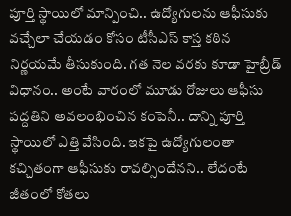పూర్తి స్థాయిలో మాన్పించి.. ఉద్యోగులను ఆఫీసుకు వచ్చేలా చేయడం కోసం టీసీఎస్‌ కాస్త కఠిన నిర్ణయమే తీసుకుంది. గత నెల వరకు కూడా హైబ్రీడ్‌ విధానం.. అంటే వారంలో మూడు రోజులు ఆఫీసు పద్దతిని అవలంభించిన కంపెనీ.. దాన్ని పూర్తి స్థాయిలో ఎత్తి వేసింది. ఇకపై ఉద్యోగులంతా కచ్చితంగా ఆఫీసుకు రావల్సిందేనని.. లేదంటే జీతంలో కోతలు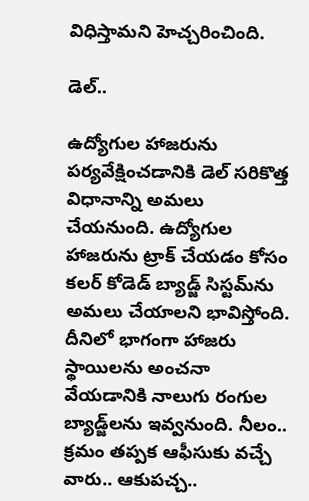విధిస్తామని హెచ్చరించింది.

డెల్‌..

ఉద్యోగుల హాజరును పర్యవేక్షించడానికి డెల్‌ సరికొత్త విధానాన్ని అమలు చేయనుంది. ఉద్యోగుల హాజరును ట్రాక్‌ చేయడం కోసం కలర్‌ కోడెడ్‌ బ్యాడ్జ్‌ సిస్టమ్‌ను అమలు చేయాలని భావిస్తోంది. దీనిలో భాగంగా హాజరు స్థాయిలను అంచనా వేయడానికి నాలుగు రంగుల బ్యాడ్జ్‌లను ఇవ్వనుంది. నీలం.. క్రమం తప్పక ఆఫీసుకు వచ్చే వారు.. ఆకుపచ్చ..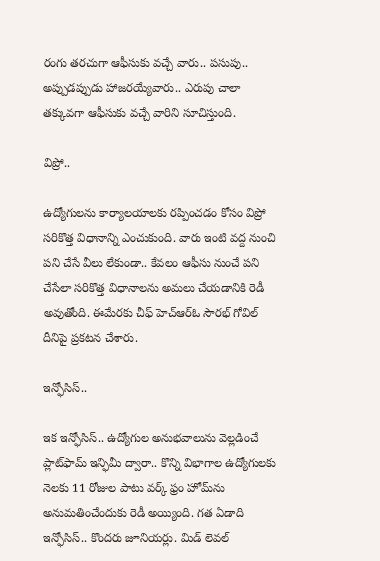రంగు తరచుగా ఆఫీసుకు వచ్చే వారు.. పసుపు.. అప్పుడప్పుడు హాజరయ్యేవారు.. ఎరుపు చాలా తక్కువగా ఆఫీసుకు వచ్చే వారిని సూచిస్తుంది.

విప్రో..

ఉద్యోగులను కార్యాలయాలకు రప్పించడం కోసం విప్రో సరికొత్త విధానాన్ని ఎంచుకుంది. వారు ఇంటి వద్ద నుంచి పని చేసే వీలు లేకుండా.. కేవలం ఆఫీసు నుంచే పని చేసేలా సరికొత్త విధానాలను అమలు చేయడానికి రెడీ అవుతోంది. ఈమేరకు చీఫ్‌ హెచ్‌ఆర్‌ఓ సౌరభ్‌ గోవిల్‌ దీనిపై ప్రకటన చేశారు.

ఇన్ఫోసిస్‌..

ఇక ఇన్ఫోసిస్‌.. ఉద్యోగుల అనుభవాలును వెల్లడించే ప్లాట్‌ఫామ్‌ ఇన్ఫిమీ ద్వారా.. కొన్ని విభాగాల ఉద్యోగులకు నెలకు 11 రోజుల పాటు వర్క్‌ ఫ్రం హోమ్‌ను అనుమతించేందుకు రెడీ అయ్యింది. గత ఏడాది ఇన్ఫోసిస్‌.. కొందరు జూనియర్లు. మిడ్‌ లెవల్‌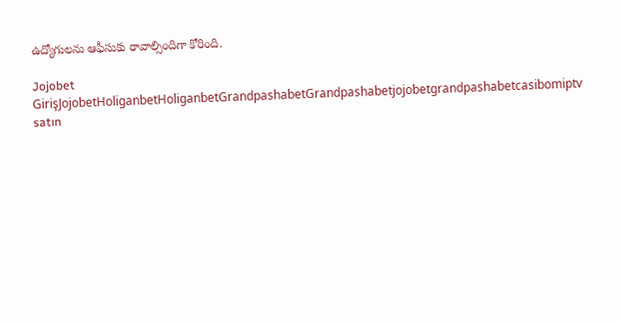ఉద్యోగులను ఆఫీసుకు రావాల్సిందిగా కోరింది.

Jojobet GirişJojobetHoliganbetHoliganbetGrandpashabetGrandpashabetjojobetgrandpashabetcasibomiptv satın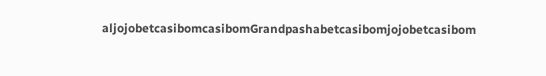aljojobetcasibomcasibomGrandpashabetcasibomjojobetcasibom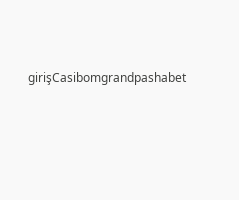girişCasibomgrandpashabet